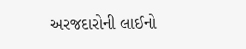અરજદારોની લાઈનો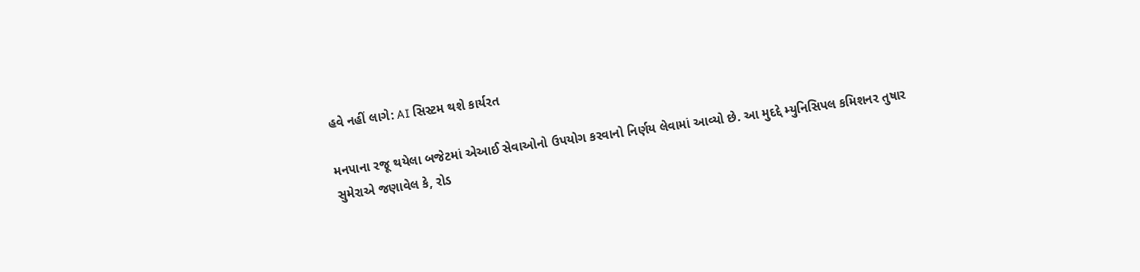હવે નહીં લાગે: AI સિસ્ટમ થશે કાર્યરત

મનપાના રજૂ થયેલા બજેટમાં એઆઈ સેવાઓનો ઉપયોગ કરવાનો નિર્ણય લેવામાં આવ્યો છે. આ મુદદ્દે મ્યુનિસિપલ કમિશનર તુષાર સુમેરાએ જણાવેલ કે, રોડ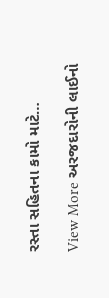રસ્તા સહિતના કામો માટે…

View More અરજદારોની લાઈનો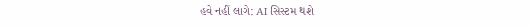હવે નહીં લાગે: AI સિસ્ટમ થશે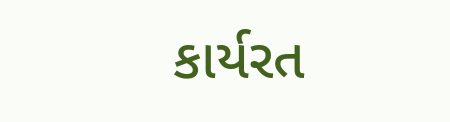કાર્યરત